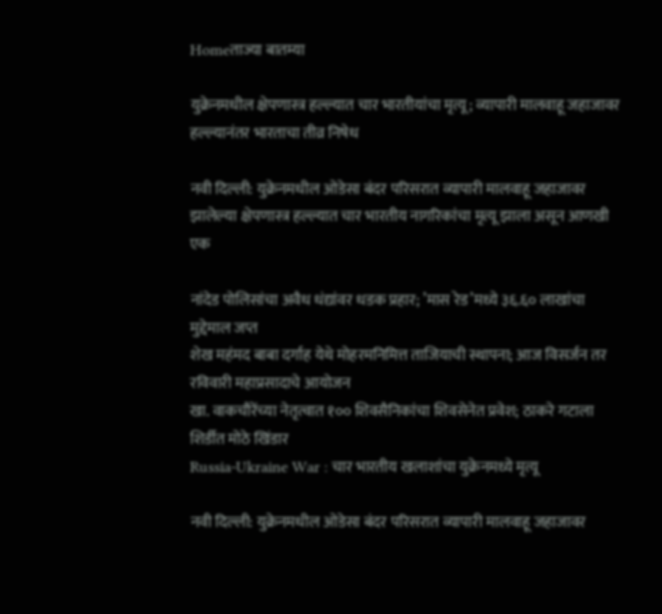Homeताज्या बातम्या

युक्रेनमधील क्षेपणास्त्र हल्ल्यात चार भारतीयांचा मृत्यू; व्यापारी मालवाहू जहाजावर हल्ल्यानंतर भारताचा तीव्र निषेध

नवी दिल्ली: युक्रेनमधील ओडेसा बंदर परिसरात व्यापारी मालवाहू जहाजावर झालेल्या क्षेपणास्त्र हल्ल्यात चार भारतीय नागरिकांचा मृत्यू झाला असून आणखी एक

नांदेड पोलिसांचा अवैध धंद्यांवर धडक प्रहार; ’मास रेड’मध्ये ३६.६० लाखांचा मुद्देमाल जप्त
शेख महंमद बाबा दर्गाह येथे मोहरमनिमित्त ताजियाची स्थापना; आज विसर्जन तर रविवारी महाप्रसादाचे आयोजन
खा. वाकचौरेंच्या नेतृत्वात १०० शिवसैनिकांचा शिवसेनेत प्रवेश; ठाकरे गटाला शिर्डीत मोठे खिंडार
Russia-Ukraine War : चार भारतीय खलाशांचा युक्रेनमध्ये मृत्यू

नवी दिल्ली: युक्रेनमधील ओडेसा बंदर परिसरात व्यापारी मालवाहू जहाजावर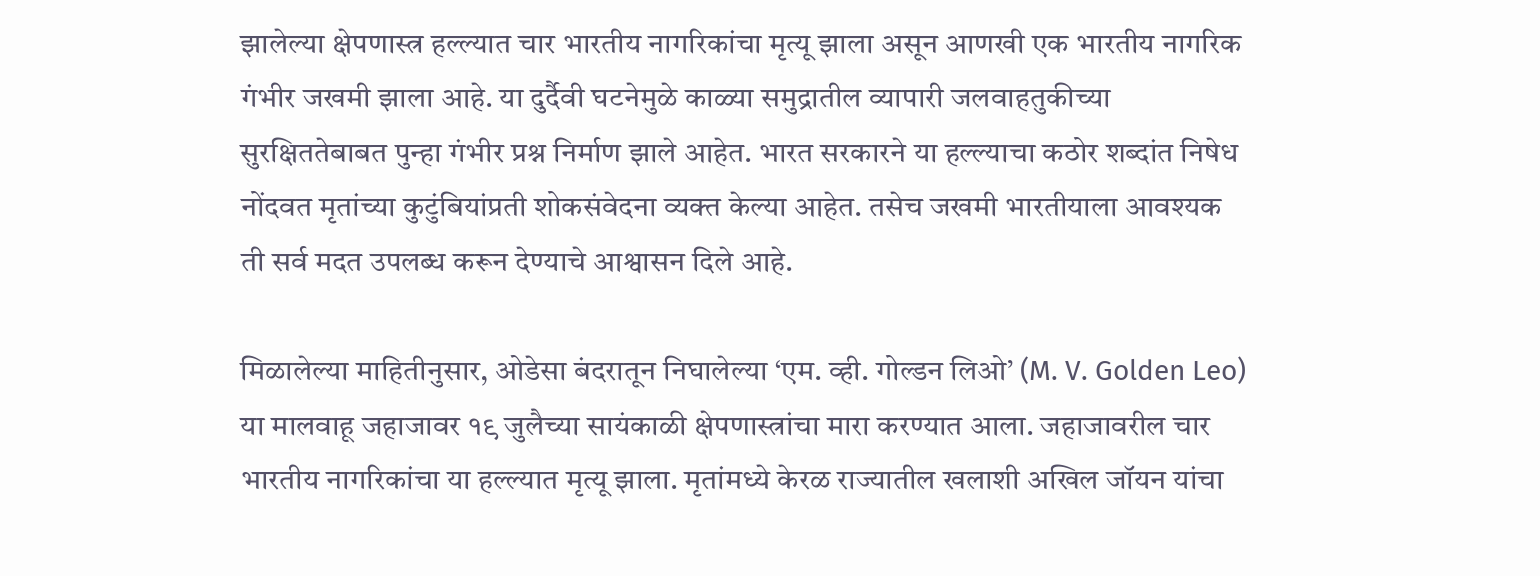झालेल्या क्षेपणास्त्र हल्ल्यात चार भारतीय नागरिकांचा मृत्यू झाला असून आणखी एक भारतीय नागरिक गंभीर जखमी झाला आहे. या दुर्दैवी घटनेमुळे काळ्या समुद्रातील व्यापारी जलवाहतुकीच्या सुरक्षिततेबाबत पुन्हा गंभीर प्रश्न निर्माण झाले आहेत. भारत सरकारने या हल्ल्याचा कठोर शब्दांत निषेध नोंदवत मृतांच्या कुटुंबियांप्रती शोकसंवेदना व्यक्त केल्या आहेत. तसेच जखमी भारतीयाला आवश्यक ती सर्व मदत उपलब्ध करून देण्याचे आश्वासन दिले आहे.

मिळालेल्या माहितीनुसार, ओडेसा बंदरातून निघालेल्या ‘एम. व्ही. गोल्डन लिओ’ (M. V. Golden Leo) या मालवाहू जहाजावर १९ जुलैच्या सायंकाळी क्षेपणास्त्रांचा मारा करण्यात आला. जहाजावरील चार भारतीय नागरिकांचा या हल्ल्यात मृत्यू झाला. मृतांमध्ये केरळ राज्यातील खलाशी अखिल जॉयन यांचा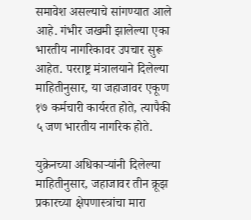समावेश असल्याचे सांगण्यात आले आहे. गंभीर जखमी झालेल्या एका भारतीय नागरिकावर उपचार सुरू आहेत. परराष्ट्र मंत्रालयाने दिलेल्या माहितीनुसार, या जहाजावर एकूण १७ कर्मचारी कार्यरत होते, त्यापैकी ५ जण भारतीय नागरिक होते.

युक्रेनच्या अधिकाऱ्यांनी दिलेल्या माहितीनुसार, जहाजावर तीन क्रूझ प्रकारच्या क्षेपणास्त्रांचा मारा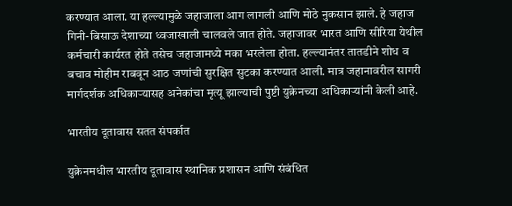करण्यात आला. या हल्ल्यामुळे जहाजाला आग लागली आणि मोठे नुकसान झाले. हे जहाज गिनी-बिसाऊ देशाच्या ध्वजाखाली चालवले जात होते. जहाजावर भारत आणि सीरिया येथील कर्मचारी कार्यरत होते तसेच जहाजामध्ये मका भरलेला होता. हल्ल्यानंतर तातडीने शोध व बचाव मोहीम राबवून आठ जणांची सुरक्षित सुटका करण्यात आली. मात्र जहानावरील सागरी मार्गदर्शक अधिकाऱ्यासह अनेकांचा मृत्यू झाल्याची पुष्टी युक्रेनच्या अधिकाऱ्यांनी केली आहे.

भारतीय दूतावास सतत संपर्कात

युक्रेनमधील भारतीय दूतावास स्थानिक प्रशासन आणि संबंधित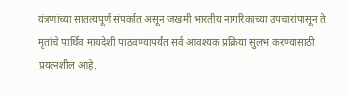यंत्रणांच्या सातत्यपूर्ण संपर्कात असून जखमी भारतीय नागरिकाच्या उपचारांपासून ते मृतांचे पार्थिव मायदेशी पाठवण्यापर्यंत सर्व आवश्यक प्रक्रिया सुलभ करण्यासाठी प्रयत्नशील आहे.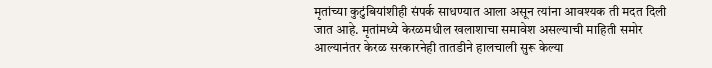मृतांच्या कुटुंबियांशीही संपर्क साधण्यात आला असून त्यांना आवश्यक ती मदत दिली जात आहे. मृतांमध्ये केरळमधील खलाशाचा समावेश असल्याची माहिती समोर आल्यानंतर केरळ सरकारनेही तातडीने हालचाली सुरू केल्या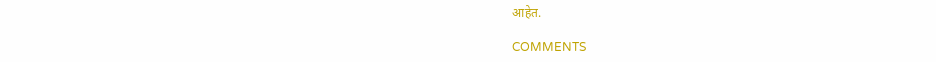आहेत.

COMMENTS